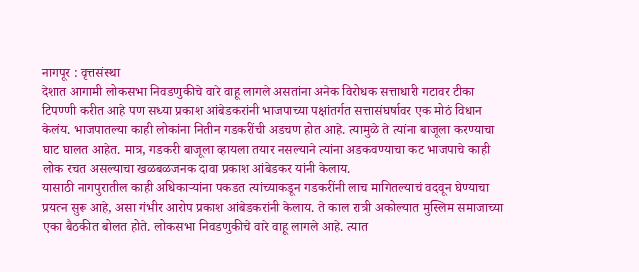नागपूर : वृत्तसंस्था
देशात आगामी लोकसभा निवडणुकीचे वारे वाहू लागले असतांना अनेक विरोधक सत्ताधारी गटावर टीका टिपण्णी करीत आहे पण सध्या प्रकाश आंबेडकरांनी भाजपाच्या पक्षांतर्गत सत्तासंघर्षावर एक मोठं विधान केलंय. भाजपातल्या काही लोकांना नितीन गडकरींची अडचण होत आहे. त्यामुळे ते त्यांना बाजूला करण्याचा घाट घालत आहेत. मात्र, गडकरी बाजूला व्हायला तयार नसल्याने त्यांना अडकवण्याचा कट भाजपाचे काही लोक रचत असल्याचा खळबळजनक दावा प्रकाश आंबेडकर यांनी केलाय.
यासाठी नागपुरातील काही अधिकाऱ्यांना पकडत त्यांच्याकडून गडकरींनी लाच मागितल्याचं वदवून घेण्याचा प्रयत्न सुरू आहे, असा गंभीर आरोप प्रकाश आंबेडकरांनी केलाय. ते काल रात्री अकोल्यात मुस्लिम समाजाच्या एका बैठकीत बोलत होते. लोकसभा निवडणुकीचे वारे वाहू लागले आहे. त्यात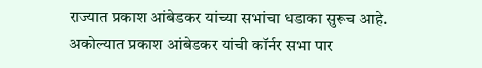राज्यात प्रकाश आंबेडकर यांच्या सभांचा धडाका सुरूच आहे. अकोल्यात प्रकाश आंबेडकर यांची कॉर्नर सभा पार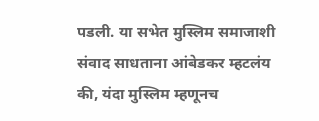पडली. या सभेत मुस्लिम समाजाशी संवाद साधताना आंबेडकर म्हटलंय की, यंदा मुस्लिम म्हणूनच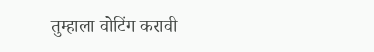तुम्हाला वोटिंग करावी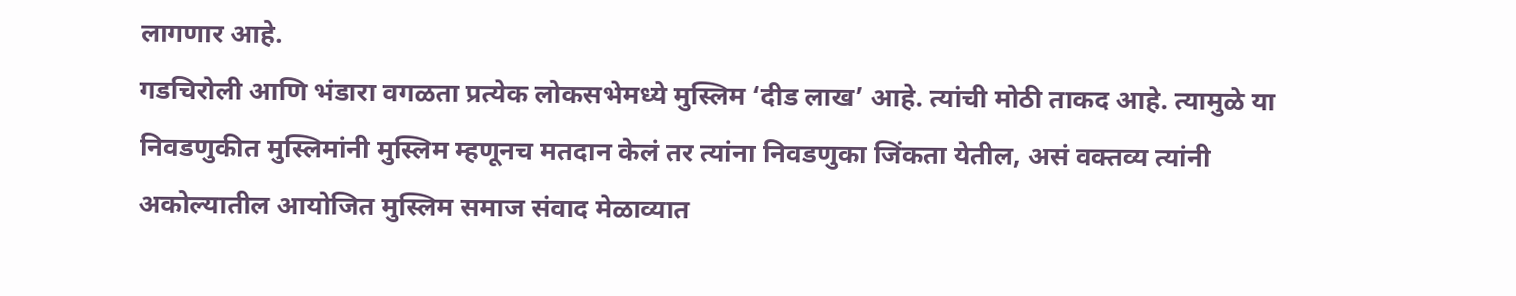लागणार आहे.
गडचिरोली आणि भंडारा वगळता प्रत्येक लोकसभेमध्ये मुस्लिम ‘दीड लाख’ आहे. त्यांची मोठी ताकद आहे. त्यामुळे या निवडणुकीत मुस्लिमांनी मुस्लिम म्हणूनच मतदान केलं तर त्यांना निवडणुका जिंकता येतील, असं वक्तव्य त्यांनी अकोल्यातील आयोजित मुस्लिम समाज संवाद मेळाव्यात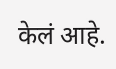केलं आहे.